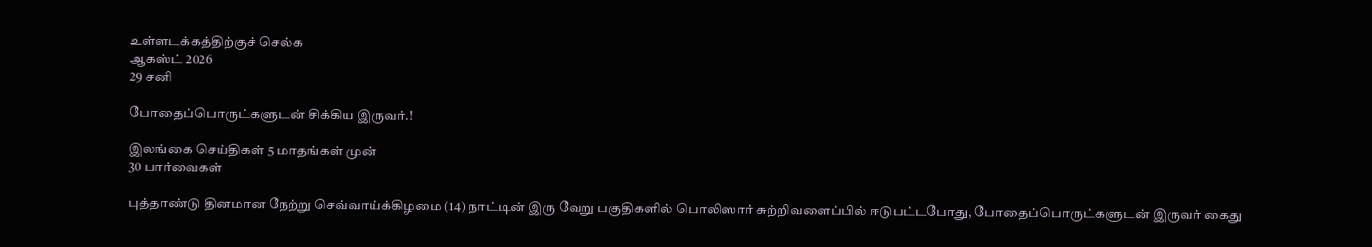உள்ளடக்கத்திற்குச் செல்க
ஆகஸ்ட் 2026
29 சனி

போதைப்பொருட்களுடன் சிக்கிய இருவர்.!

இலங்கை செய்திகள் 5 மாதங்கள் முன்
30 பார்வைகள்

புத்தாண்டு தினமான நேற்று செவ்வாய்க்கிழமை (14) நாட்டின் இரு வேறு பகுதிகளில் பொலிஸார் சுற்றிவளைப்பில் ஈடுபட்டபோது, போதைப்பொருட்களுடன் இருவர் கைது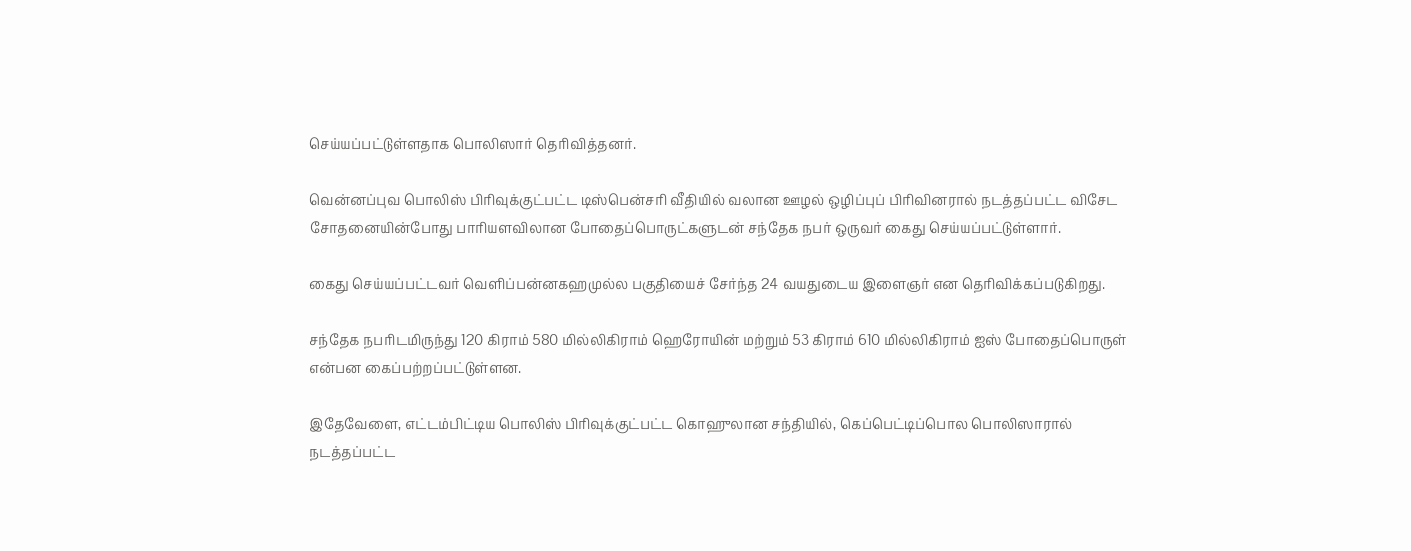செய்யப்பட்டுள்ளதாக பொலிஸார் தெரிவித்தனர்.

வென்னப்புவ பொலிஸ் பிரிவுக்குட்பட்ட டிஸ்பென்சரி வீதியில் வலான ஊழல் ஒழிப்புப் பிரிவினரால் நடத்தப்பட்ட விசேட சோதனையின்போது பாரியளவிலான போதைப்பொருட்களுடன் சந்தேக நபர் ஒருவர் கைது செய்யப்பட்டுள்ளார்.

கைது செய்யப்பட்டவர் வெளிப்பன்னகஹமுல்ல பகுதியைச் சேர்ந்த 24 வயதுடைய இளைஞர் என தெரிவிக்கப்படுகிறது.

சந்தேக நபரிடமிருந்து 120 கிராம் 580 மில்லிகிராம் ஹெரோயின் மற்றும் 53 கிராம் 610 மில்லிகிராம் ஐஸ் போதைப்பொருள் என்பன கைப்பற்றப்பட்டுள்ளன.

இதேவேளை, எட்டம்பிட்டிய பொலிஸ் பிரிவுக்குட்பட்ட கொஹுலான சந்தியில், கெப்பெட்டிப்பொல பொலிஸாரால் நடத்தப்பட்ட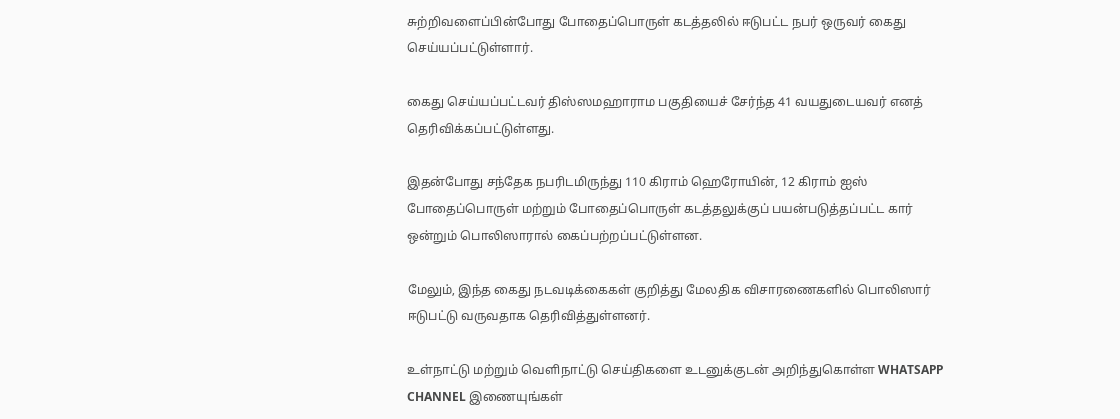சுற்றிவளைப்பின்போது போதைப்பொருள் கடத்தலில் ஈடுபட்ட நபர் ஒருவர் கைது செய்யப்பட்டுள்ளார்.

கைது செய்யப்பட்டவர் திஸ்ஸமஹாராம பகுதியைச் சேர்ந்த 41 வயதுடையவர் எனத் தெரிவிக்கப்பட்டுள்ளது.

இதன்போது சந்தேக நபரிடமிருந்து 110 கிராம் ஹெரோயின், 12 கிராம் ஐஸ் போதைப்பொருள் மற்றும் போதைப்பொருள் கடத்தலுக்குப் பயன்படுத்தப்பட்ட கார் ஒன்றும் பொலிஸாரால் கைப்பற்றப்பட்டுள்ளன.

மேலும், இந்த கைது நடவடிக்கைகள் குறித்து மேலதிக விசாரணைகளில் பொலிஸார் ஈடுபட்டு வருவதாக தெரிவித்துள்ளனர்.

உள்நாட்டு மற்றும் வெளிநாட்டு செய்திகளை உடனுக்குடன் அறிந்துகொள்ள WHATSAPP CHANNEL இணையுங்கள்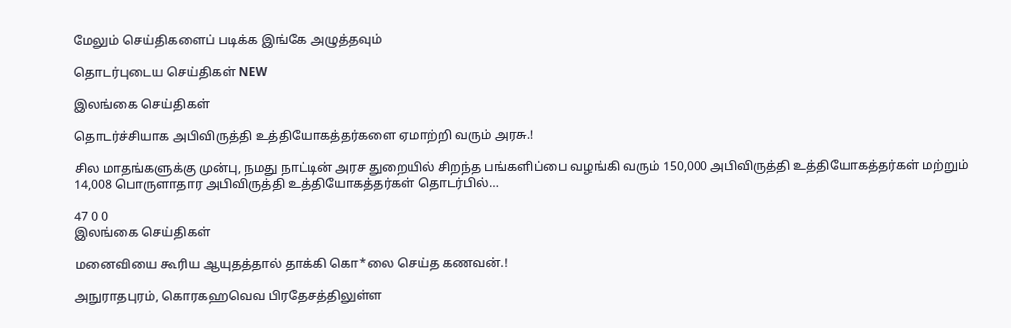மேலும் செய்திகளைப் படிக்க இங்கே அழுத்தவும்

தொடர்புடைய செய்திகள் NEW

இலங்கை செய்திகள்

தொடர்ச்சியாக அபிவிருத்தி உத்தியோகத்தர்களை ஏமாற்றி வரும் அரசு.!

சில மாதங்களுக்கு முன்பு, நமது நாட்டின் அரச துறையில் சிறந்த பங்களிப்பை வழங்கி வரும் 150,000 அபிவிருத்தி உத்தியோகத்தர்கள் மற்றும் 14,008 பொருளாதார அபிவிருத்தி உத்தியோகத்தர்கள் தொடர்பில்…

47 0 0
இலங்கை செய்திகள்

மனைவியை கூரிய ஆயுதத்தால் தாக்கி கொ*லை செய்த கணவன்.!

அநுராதபுரம், கொரகஹவெவ பிரதேசத்திலுள்ள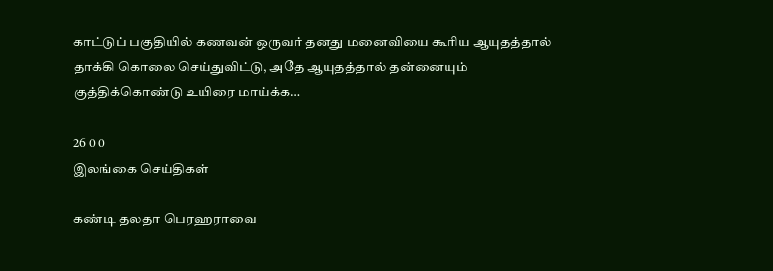காட்டுப் பகுதியில் கணவன் ஒருவர் தனது மனைவியை கூரிய ஆயுதத்தால் தாக்கி கொலை செய்துவிட்டு, அதே ஆயுதத்தால் தன்னையும் குத்திக்கொண்டு உயிரை மாய்க்க…

26 0 0
இலங்கை செய்திகள்

கண்டி தலதா பெரஹராவை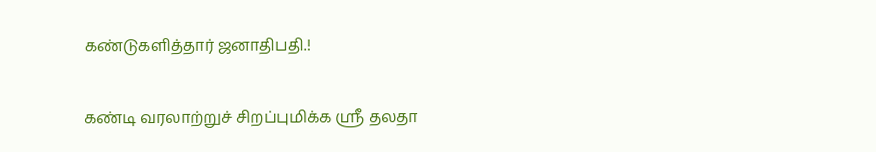கண்டுகளித்தார் ஜனாதிபதி.!

கண்டி வரலாற்றுச் சிறப்புமிக்க ஸ்ரீ தலதா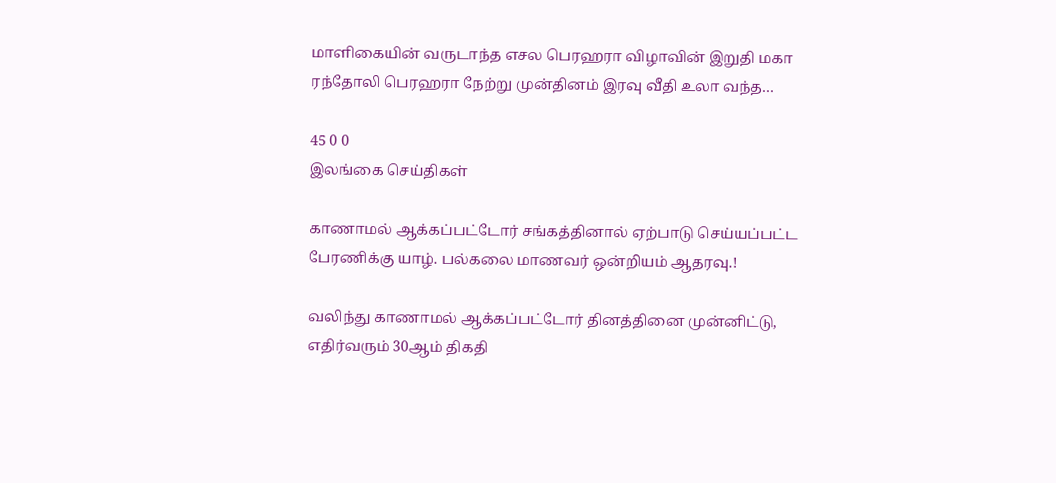மாளிகையின் வருடாந்த எசல பெரஹரா விழாவின் இறுதி மகா ரந்தோலி பெரஹரா நேற்று முன்தினம் இரவு வீதி உலா வந்த…

45 0 0
இலங்கை செய்திகள்

காணாமல் ஆக்கப்பட்டோர் சங்கத்தினால் ஏற்பாடு செய்யப்பட்ட பேரணிக்கு யாழ். பல்கலை மாணவர் ஒன்றியம் ஆதரவு.!

வலிந்து காணாமல் ஆக்கப்பட்டோர் தினத்தினை முன்னிட்டு, எதிர்வரும் 30ஆம் திகதி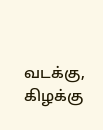வடக்கு, கிழக்கு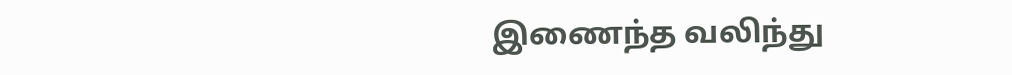இணைந்த வலிந்து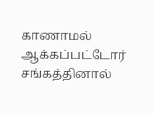காணாமல் ஆக்கப்பட்டோர் சங்கத்தினால்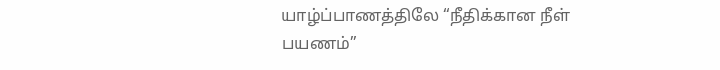யாழ்ப்பாணத்திலே “நீதிக்கான நீள் பயணம்”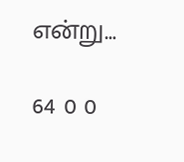என்று…

64 0 0